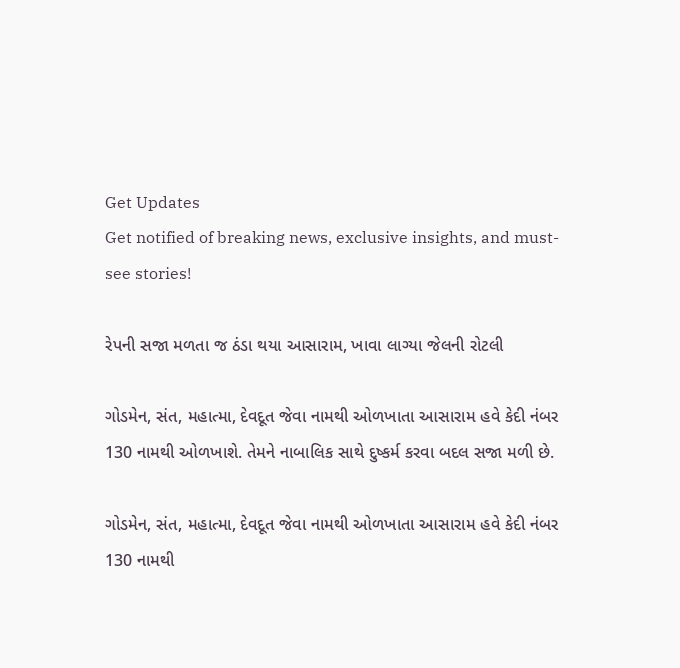Get Updates
Get notified of breaking news, exclusive insights, and must-see stories!

રેપની સજા મળતા જ ઠંડા થયા આસારામ, ખાવા લાગ્યા જેલની રોટલી

ગોડમેન, સંત, મહાત્મા, દેવદૂત જેવા નામથી ઓળખાતા આસારામ હવે કેદી નંબર 130 નામથી ઓળખાશે. તેમને નાબાલિક સાથે દુષ્કર્મ કરવા બદલ સજા મળી છે.

ગોડમેન, સંત, મહાત્મા, દેવદૂત જેવા નામથી ઓળખાતા આસારામ હવે કેદી નંબર 130 નામથી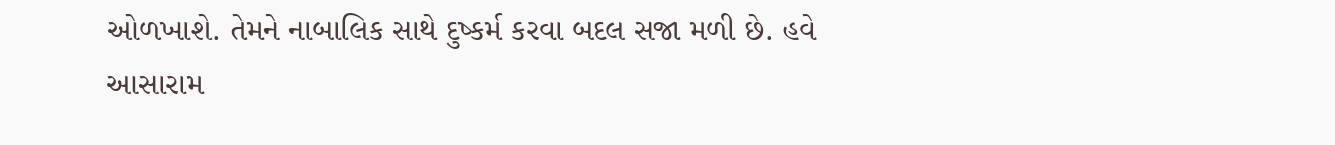ઓળખાશે. તેમને નાબાલિક સાથે દુષ્કર્મ કરવા બદલ સજા મળી છે. હવે આસારામ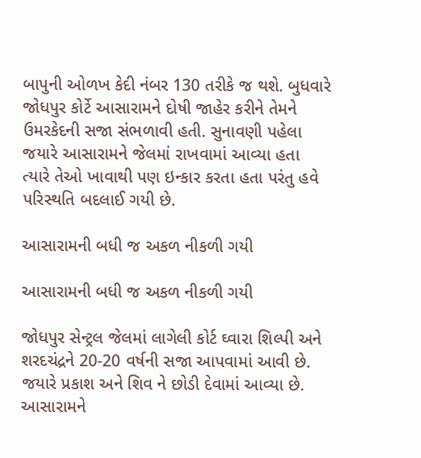બાપુની ઓળખ કેદી નંબર 130 તરીકે જ થશે. બુધવારે જોધપુર કોર્ટે આસારામને દોષી જાહેર કરીને તેમને ઉમરકેદની સજા સંભળાવી હતી. સુનાવણી પહેલા જયારે આસારામને જેલમાં રાખવામાં આવ્યા હતા ત્યારે તેઓ ખાવાથી પણ ઇન્કાર કરતા હતા પરંતુ હવે પરિસ્થતિ બદલાઈ ગયી છે.

આસારામની બધી જ અકળ નીકળી ગયી

આસારામની બધી જ અકળ નીકળી ગયી

જોધપુર સેન્ટ્રલ જેલમાં લાગેલી કોર્ટ ઘ્વારા શિલ્પી અને શરદચંદ્રને 20-20 વર્ષની સજા આપવામાં આવી છે. જયારે પ્રકાશ અને શિવ ને છોડી દેવામાં આવ્યા છે. આસારામને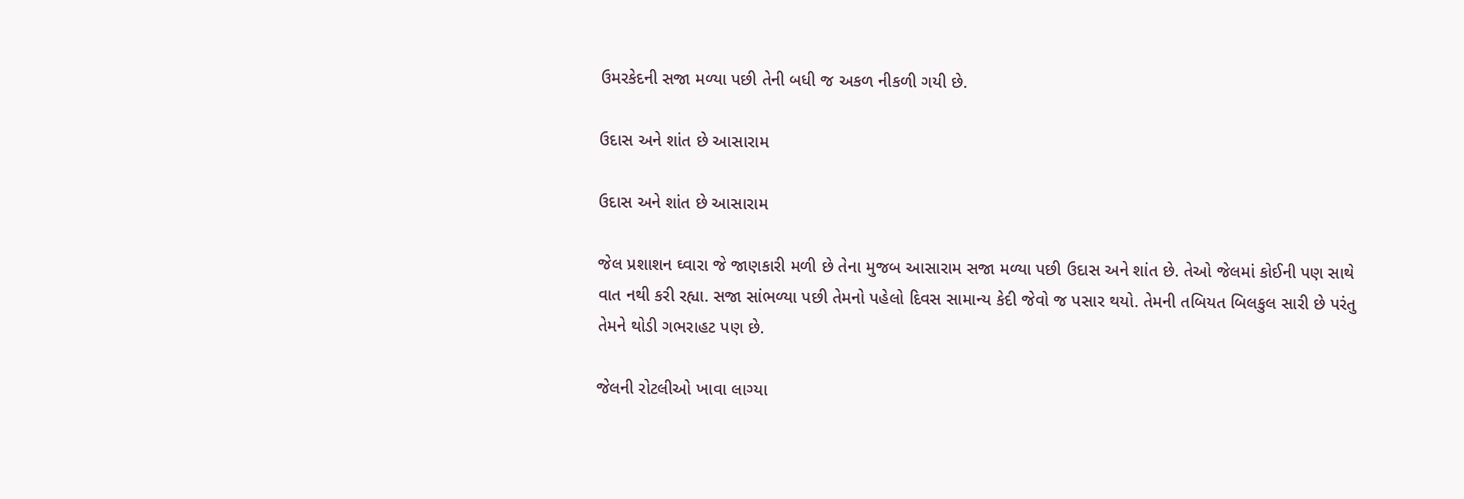ઉમરકેદની સજા મળ્યા પછી તેની બધી જ અકળ નીકળી ગયી છે.

ઉદાસ અને શાંત છે આસારામ

ઉદાસ અને શાંત છે આસારામ

જેલ પ્રશાશન ઘ્વારા જે જાણકારી મળી છે તેના મુજબ આસારામ સજા મળ્યા પછી ઉદાસ અને શાંત છે. તેઓ જેલમાં કોઈની પણ સાથે વાત નથી કરી રહ્યા. સજા સાંભળ્યા પછી તેમનો પહેલો દિવસ સામાન્ય કેદી જેવો જ પસાર થયો. તેમની તબિયત બિલકુલ સારી છે પરંતુ તેમને થોડી ગભરાહટ પણ છે.

જેલની રોટલીઓ ખાવા લાગ્યા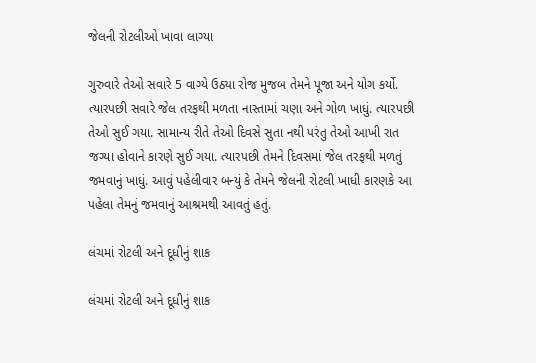જેલની રોટલીઓ ખાવા લાગ્યા

ગુરુવારે તેઓ સવારે 5 વાગ્યે ઉઠ્યા રોજ મુજબ તેમને પૂજા અને યોગ કર્યો. ત્યારપછી સવારે જેલ તરફથી મળતા નાસ્તામાં ચણા અને ગોળ ખાધું. ત્યારપછી તેઓ સુઈ ગયા. સામાન્ય રીતે તેઓ દિવસે સુતા નથી પરંતુ તેઓ આખી રાત જગ્યા હોવાને કારણે સુઈ ગયા. ત્યારપછી તેમને દિવસમાં જેલ તરફથી મળતું જમવાનું ખાધું. આવું પહેલીવાર બન્યું કે તેમને જેલની રોટલી ખાધી કારણકે આ પહેલા તેમનું જમવાનું આશ્રમથી આવતું હતું.

લંચમાં રોટલી અને દૂધીનું શાક

લંચમાં રોટલી અને દૂધીનું શાક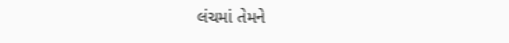લંચમાં તેમને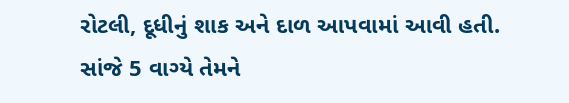રોટલી, દૂધીનું શાક અને દાળ આપવામાં આવી હતી. સાંજે 5 વાગ્યે તેમને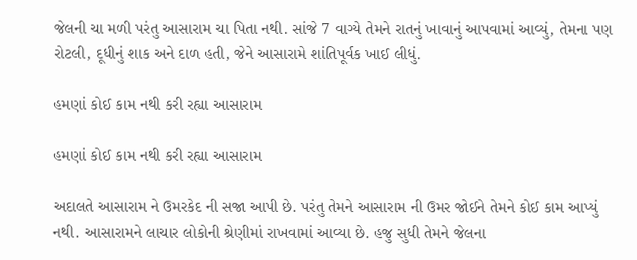જેલની ચા મળી પરંતુ આસારામ ચા પિતા નથી. સાંજે 7 વાગ્યે તેમને રાતનું ખાવાનું આપવામાં આવ્યું, તેમના પણ રોટલી, દૂધીનું શાક અને દાળ હતી, જેને આસારામે શાંતિપૂર્વક ખાઈ લીધું.

હમણાં કોઈ કામ નથી કરી રહ્યા આસારામ

હમણાં કોઈ કામ નથી કરી રહ્યા આસારામ

અદાલતે આસારામ ને ઉમરકેદ ની સજા આપી છે. પરંતુ તેમને આસારામ ની ઉમર જોઈને તેમને કોઈ કામ આપ્યું નથી. આસારામને લાચાર લોકોની શ્રેણીમાં રાખવામાં આવ્યા છે. હજુ સુધી તેમને જેલના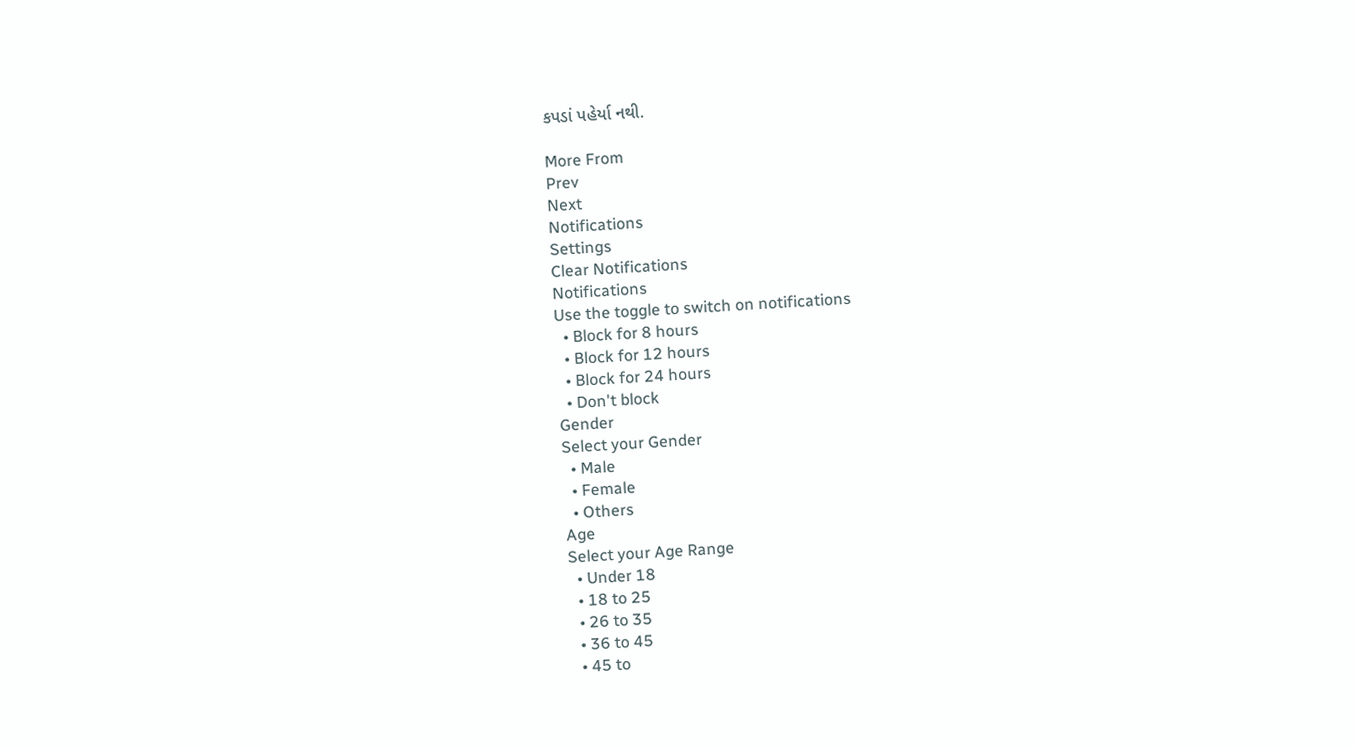કપડાં પહેર્યા નથી.

More From
Prev
Next
Notifications
Settings
Clear Notifications
Notifications
Use the toggle to switch on notifications
  • Block for 8 hours
  • Block for 12 hours
  • Block for 24 hours
  • Don't block
Gender
Select your Gender
  • Male
  • Female
  • Others
Age
Select your Age Range
  • Under 18
  • 18 to 25
  • 26 to 35
  • 36 to 45
  • 45 to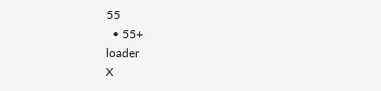55
  • 55+
loader
X